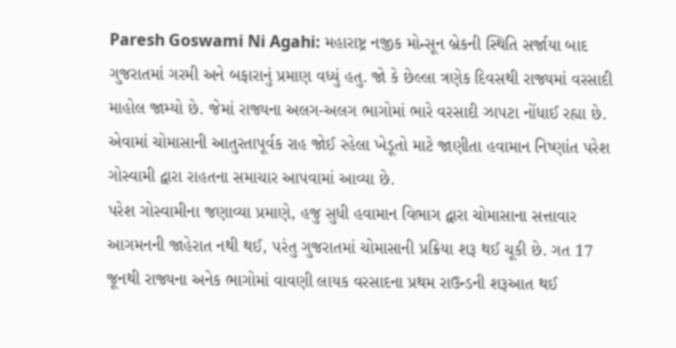Paresh Goswami Ni Agahi: મહારાષ્ટ્ર નજીક મોન્સૂન બ્રેકની સ્થિતિ સર્જાયા બાદ ગુજરાતમાં ગરમી અને બફારાનું પ્રમાણ વધ્યું હતુ. જો કે છેલ્લા ત્રણેક દિવસથી રાજ્યમાં વરસાદી માહોલ જામ્યો છે. જેમાં રાજ્યના અલગ-અલગ ભાગોમાં ભારે વરસાદી ઝાપટા નોંધાઈ રહ્યા છે. એવામાં ચોમાસાની આતુરતાપૂર્વક રાહ જોઈ રહેલા ખેડૂતો માટે જાણીતા હવામાન નિષ્ણાંત પરેશ ગોસ્વામી દ્વારા રાહતના સમાચાર આપવામાં આવ્યા છે.
પરેશ ગોસ્વામીના જણાવ્યા પ્રમાણે, હજુ સુધી હવામાન વિભાગ દ્વારા ચોમાસાના સત્તાવાર આગમનની જાહેરાત નથી થઈ, પરંતુ ગુજરાતમાં ચોમાસાની પ્રક્રિયા શરૂ થઈ ચૂકી છે. ગત 17 જૂનથી રાજ્યના અનેક ભાગોમાં વાવણી લાયક વરસાદના પ્રથમ રાઉન્ડની શરૂઆત થઈ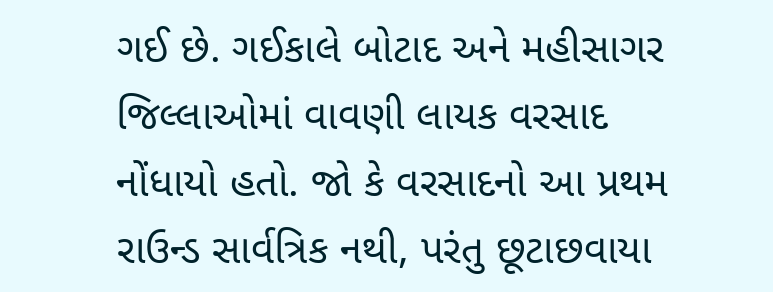ગઈ છે. ગઈકાલે બોટાદ અને મહીસાગર જિલ્લાઓમાં વાવણી લાયક વરસાદ નોંધાયો હતો. જો કે વરસાદનો આ પ્રથમ રાઉન્ડ સાર્વત્રિક નથી, પરંતુ છૂટાછવાયા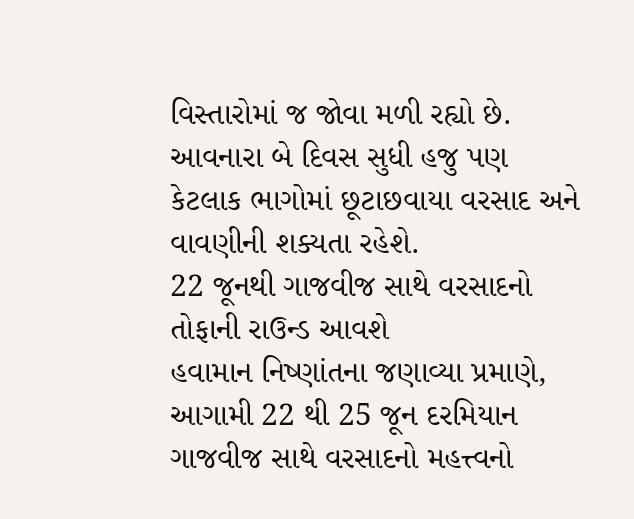વિસ્તારોમાં જ જોવા મળી રહ્યો છે. આવનારા બે દિવસ સુધી હજુ પણ કેટલાક ભાગોમાં છૂટાછવાયા વરસાદ અને વાવણીની શક્યતા રહેશે.
22 જૂનથી ગાજવીજ સાથે વરસાદનો તોફાની રાઉન્ડ આવશે
હવામાન નિષ્ણાંતના જણાવ્યા પ્રમાણે, આગામી 22 થી 25 જૂન દરમિયાન ગાજવીજ સાથે વરસાદનો મહત્ત્વનો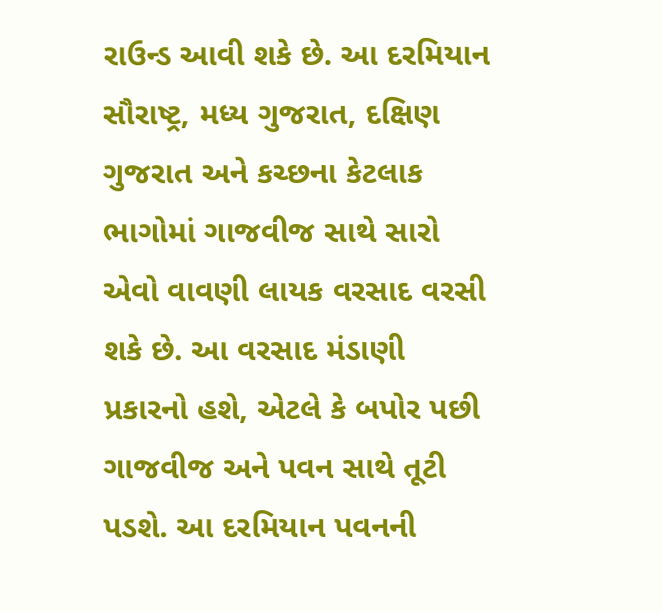રાઉન્ડ આવી શકે છે. આ દરમિયાન સૌરાષ્ટ્ર, મધ્ય ગુજરાત, દક્ષિણ ગુજરાત અને કચ્છના કેટલાક ભાગોમાં ગાજવીજ સાથે સારો એવો વાવણી લાયક વરસાદ વરસી શકે છે. આ વરસાદ મંડાણી પ્રકારનો હશે, એટલે કે બપોર પછી ગાજવીજ અને પવન સાથે તૂટી પડશે. આ દરમિયાન પવનની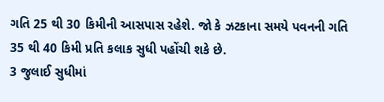ગતિ 25 થી 30 કિમીની આસપાસ રહેશે. જો કે ઝટકાના સમયે પવનની ગતિ 35 થી 40 કિમી પ્રતિ કલાક સુધી પહોંચી શકે છે.
3 જુલાઈ સુધીમાં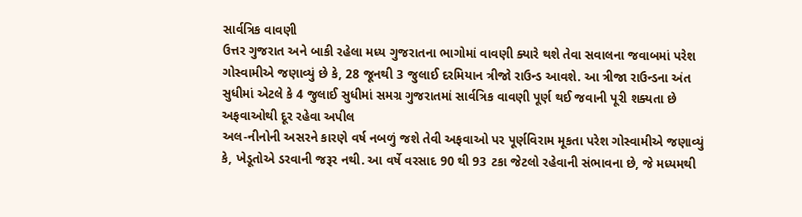સાર્વત્રિક વાવણી
ઉત્તર ગુજરાત અને બાકી રહેલા મધ્ય ગુજરાતના ભાગોમાં વાવણી ક્યારે થશે તેવા સવાલના જવાબમાં પરેશ ગોસ્વામીએ જણાવ્યું છે કે, 28 જૂનથી 3 જુલાઈ દરમિયાન ત્રીજો રાઉન્ડ આવશે. આ ત્રીજા રાઉન્ડના અંત સુધીમાં એટલે કે 4 જુલાઈ સુધીમાં સમગ્ર ગુજરાતમાં સાર્વત્રિક વાવણી પૂર્ણ થઈ જવાની પૂરી શક્યતા છે
અફવાઓથી દૂર રહેવા અપીલ
અલ-નીનોની અસરને કારણે વર્ષ નબળું જશે તેવી અફવાઓ પર પૂર્ણવિરામ મૂકતા પરેશ ગોસ્વામીએ જણાવ્યું કે, ખેડૂતોએ ડરવાની જરૂર નથી. આ વર્ષે વરસાદ 90 થી 93 ટકા જેટલો રહેવાની સંભાવના છે, જે મધ્યમથી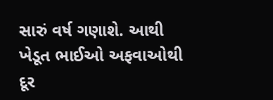સારું વર્ષ ગણાશે. આથી ખેડૂત ભાઈઓ અફવાઓથી દૂર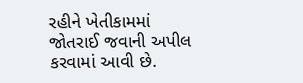રહીને ખેતીકામમાં જોતરાઈ જવાની અપીલ કરવામાં આવી છે.